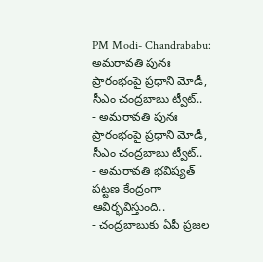PM Modi- Chandrababu: అమరావతి పునః ప్రారంభంపై ప్రధాని మోడీ, సీఎం చంద్రబాబు ట్వీట్..
- అమరావతి పునః ప్రారంభంపై ప్రధాని మోడీ, సీఎం చంద్రబాబు ట్వీట్..
- అమరావతి భవిష్యత్ పట్టణ కేంద్రంగా ఆవిర్భవిస్తుంది..
- చంద్రబాబుకు ఏపీ ప్రజల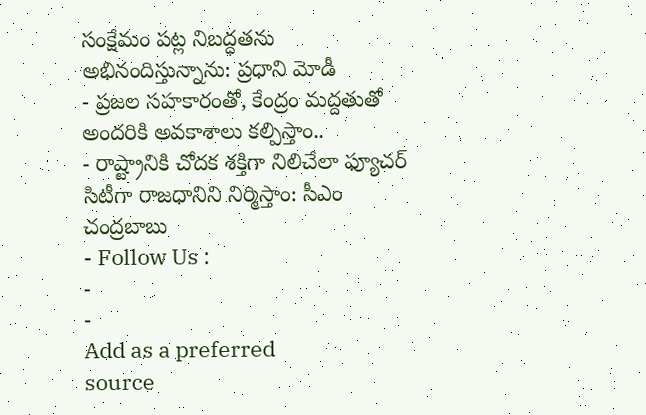సంక్షేమం పట్ల నిబద్ధతను అభినందిస్తున్నాను: ప్రధాని మోడీ
- ప్రజల సహకారంతో, కేంద్రం మద్దతుతో అందరికి అవకాశాలు కల్పిస్తాం..
- రాష్ట్రానికి చోదక శక్తిగా నిలిచేలా ఫ్యూచర్ సిటీగా రాజధానిని నిర్మిస్తాం: సీఎం చంద్రబాబు
- Follow Us :
-
-
Add as a preferred
source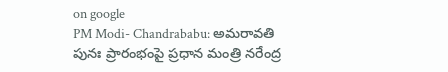on google
PM Modi- Chandrababu: అమరావతి పునః ప్రారంభంపై ప్రధాన మంత్రి నరేంద్ర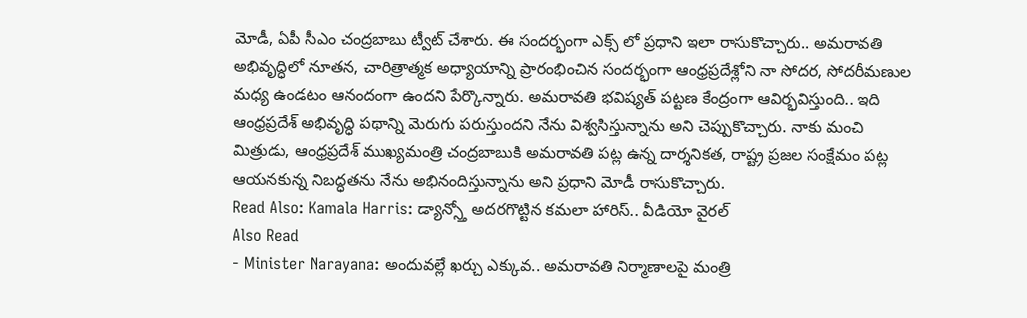మోడీ, ఏపీ సీఎం చంద్రబాబు ట్వీట్ చేశారు. ఈ సందర్భంగా ఎక్స్ లో ప్రధాని ఇలా రాసుకొచ్చారు.. అమరావతి అభివృద్ధిలో నూతన, చారిత్రాత్మక అధ్యాయాన్ని ప్రారంభించిన సందర్భంగా ఆంధ్రప్రదేశ్లోని నా సోదర, సోదరీమణుల మధ్య ఉండటం ఆనందంగా ఉందని పేర్కొన్నారు. అమరావతి భవిష్యత్ పట్టణ కేంద్రంగా ఆవిర్భవిస్తుంది.. ఇది ఆంధ్రప్రదేశ్ అభివృద్ధి పథాన్ని మెరుగు పరుస్తుందని నేను విశ్వసిస్తున్నాను అని చెప్పుకొచ్చారు. నాకు మంచి మిత్రుడు, ఆంధ్రప్రదేశ్ ముఖ్యమంత్రి చంద్రబాబుకి అమరావతి పట్ల ఉన్న దార్శనికత, రాష్ట్ర ప్రజల సంక్షేమం పట్ల ఆయనకున్న నిబద్ధతను నేను అభినందిస్తున్నాను అని ప్రధాని మోడీ రాసుకొచ్చారు.
Read Also: Kamala Harris: డ్యాన్స్తో అదరగొట్టిన కమలా హారిస్.. వీడియో వైరల్
Also Read
- Minister Narayana: అందువల్లే ఖర్చు ఎక్కువ.. అమరావతి నిర్మాణాలపై మంత్రి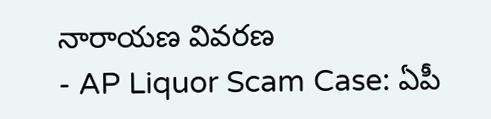నారాయణ వివరణ
- AP Liquor Scam Case: ఏపీ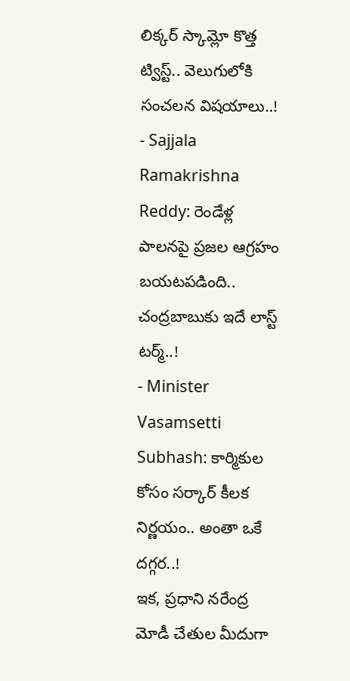లిక్కర్ స్కామ్లో కొత్త ట్విస్ట్.. వెలుగులోకి సంచలన విషయాలు..!
- Sajjala Ramakrishna Reddy: రెండేళ్ల పాలనపై ప్రజల ఆగ్రహం బయటపడింది.. చంద్రబాబుకు ఇదే లాస్ట్ టర్మ్..!
- Minister Vasamsetti Subhash: కార్మికుల కోసం సర్కార్ కీలక నిర్ణయం.. అంతా ఒకే దగ్గర..!
ఇక, ప్రధాని నరేంద్ర మోడీ చేతుల మీదుగా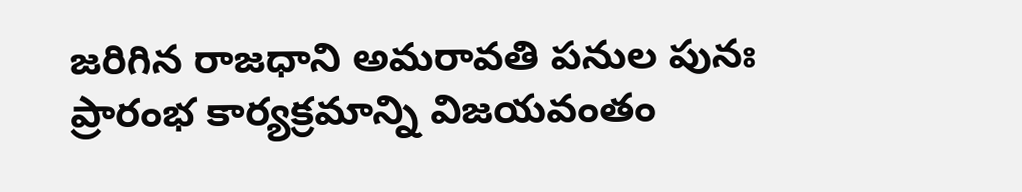జరిగిన రాజధాని అమరావతి పనుల పునః ప్రారంభ కార్యక్రమాన్ని విజయవంతం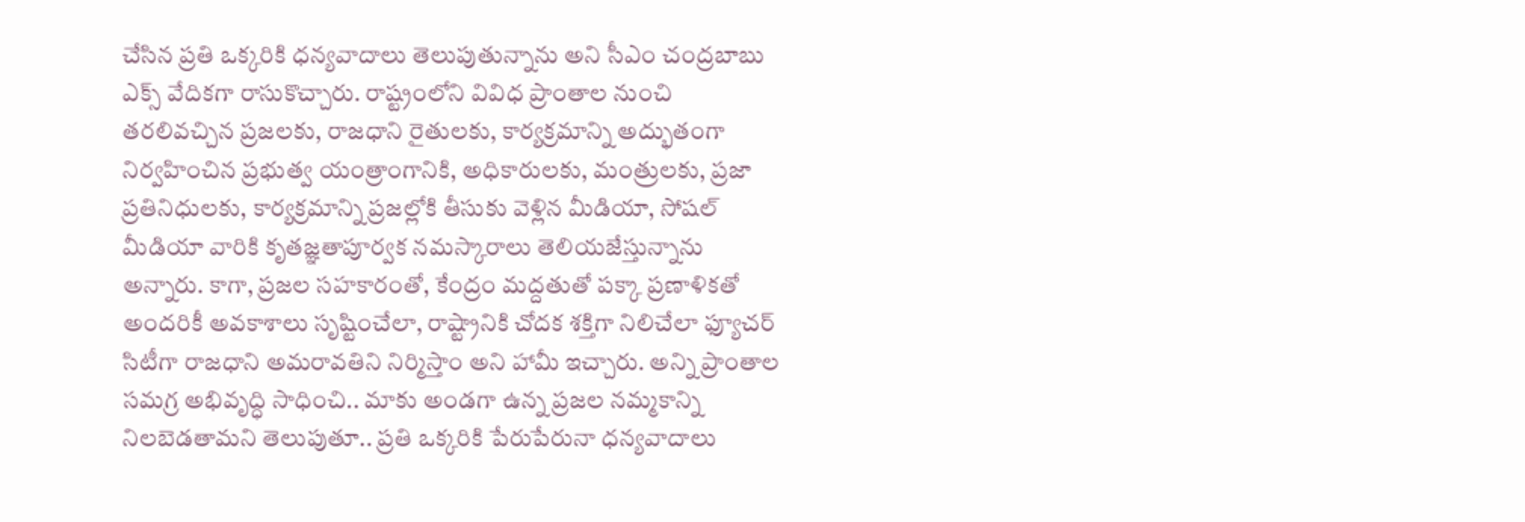చేసిన ప్రతి ఒక్కరికి ధన్యవాదాలు తెలుపుతున్నాను అని సీఎం చంద్రబాబు ఎక్స్ వేదికగా రాసుకొచ్చారు. రాష్ట్రంలోని వివిధ ప్రాంతాల నుంచి తరలివచ్చిన ప్రజలకు, రాజధాని రైతులకు, కార్యక్రమాన్ని అద్భుతంగా నిర్వహించిన ప్రభుత్వ యంత్రాంగానికి, అధికారులకు, మంత్రులకు, ప్రజా ప్రతినిధులకు, కార్యక్రమాన్ని ప్రజల్లోకి తీసుకు వెళ్లిన మీడియా, సోషల్ మీడియా వారికి కృతజ్ఞతాపూర్వక నమస్కారాలు తెలియజేస్తున్నాను అన్నారు. కాగా, ప్రజల సహకారంతో, కేంద్రం మద్దతుతో పక్కా ప్రణాళికతో అందరికీ అవకాశాలు సృష్టించేలా, రాష్ట్రానికి చోదక శక్తిగా నిలిచేలా ఫ్యూచర్ సిటీగా రాజధాని అమరావతిని నిర్మిస్తాం అని హామీ ఇచ్చారు. అన్ని ప్రాంతాల సమగ్ర అభివృద్ధి సాధించి.. మాకు అండగా ఉన్న ప్రజల నమ్మకాన్ని నిలబెడతామని తెలుపుతూ.. ప్రతి ఒక్కరికి పేరుపేరునా ధన్యవాదాలు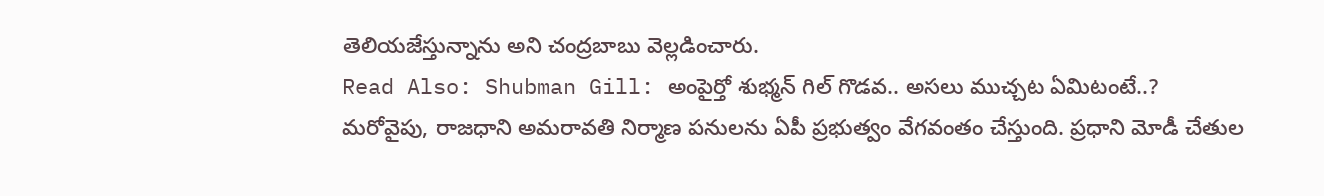తెలియజేస్తున్నాను అని చంద్రబాబు వెల్లడించారు.
Read Also: Shubman Gill: అంపైర్తో శుభ్మన్ గిల్ గొడవ.. అసలు ముచ్చట ఏమిటంటే..?
మరోవైపు, రాజధాని అమరావతి నిర్మాణ పనులను ఏపీ ప్రభుత్వం వేగవంతం చేస్తుంది. ప్రధాని మోడీ చేతుల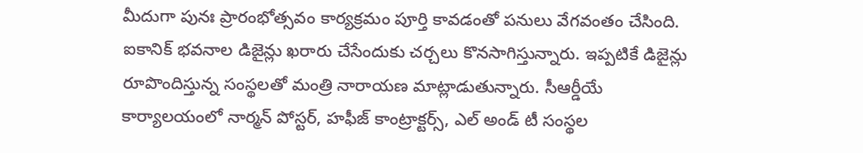మీదుగా పునః ప్రారంభోత్సవం కార్యక్రమం పూర్తి కావడంతో పనులు వేగవంతం చేసింది. ఐకానిక్ భవనాల డిజైన్లు ఖరారు చేసేందుకు చర్చలు కొనసాగిస్తున్నారు. ఇప్పటికే డిజైన్లు రూపొందిస్తున్న సంస్థలతో మంత్రి నారాయణ మాట్లాడుతున్నారు. సీఆర్డీయే కార్యాలయంలో నార్మన్ పోస్టర్, హఫీజ్ కాంట్రాక్టర్స్, ఎల్ అండ్ టీ సంస్థల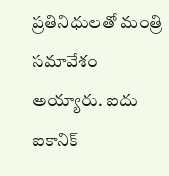ప్రతినిధులతో మంత్రి సమావేశం అయ్యారు. ఐదు ఐకానిక్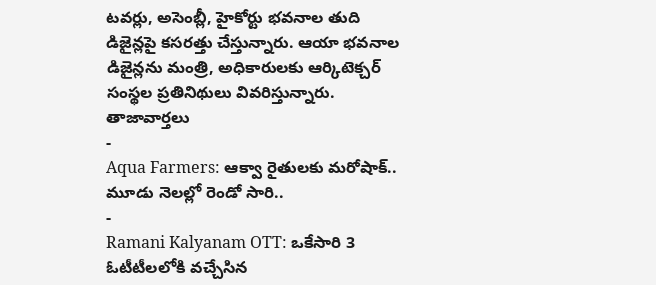టవర్లు, అసెంబ్లీ, హైకోర్టు భవనాల తుది డిజైన్లపై కసరత్తు చేస్తున్నారు. ఆయా భవనాల డిజైన్లను మంత్రి, అధికారులకు ఆర్కిటెక్చర్ సంస్థల ప్రతినిథులు వివరిస్తున్నారు.
తాజావార్తలు
-
Aqua Farmers: ఆక్వా రైతులకు మరోషాక్.. మూడు నెలల్లో రెండో సారి..
-
Ramani Kalyanam OTT: ఒకేసారి 3 ఓటీటీలలోకి వచ్చేసిన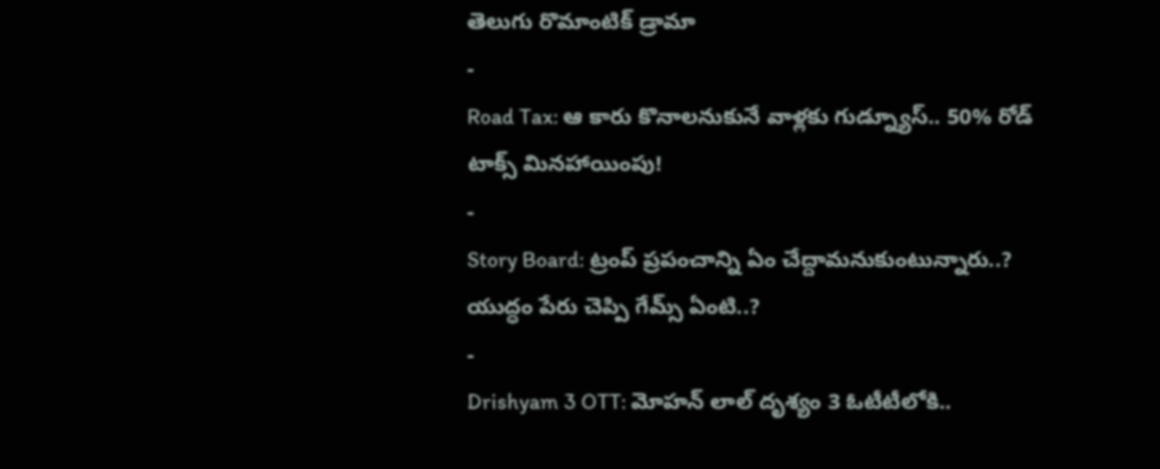తెలుగు రొమాంటిక్ డ్రామా
-
Road Tax: ఆ కారు కొనాలనుకునే వాళ్లకు గుడ్న్యూస్.. 50% రోడ్ టాక్స్ మినహాయింపు!
-
Story Board: ట్రంప్ ప్రపంచాన్ని ఏం చేద్దామనుకుంటున్నారు..? యుద్ధం పేరు చెప్పి గేమ్స్ ఏంటి..?
-
Drishyam 3 OTT: మోహన్ లాల్ దృశ్యం 3 ఓటీటీలోకి..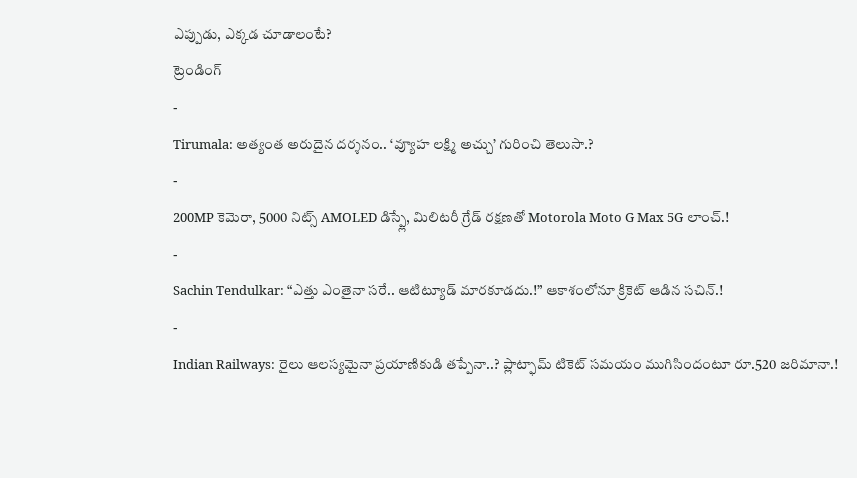ఎప్పుడు, ఎక్కడ చూడాలంటే?
ట్రెండింగ్
-
Tirumala: అత్యంత అరుదైన దర్శనం.. ‘వ్యూహ లక్ష్మి అచ్చు’ గురించి తెలుసా.?
-
200MP కెమెరా, 5000 నిట్స్ AMOLED డిస్ప్లే, మిలిటరీ గ్రేడ్ రక్షణతో Motorola Moto G Max 5G లాంచ్.!
-
Sachin Tendulkar: “ఎత్తు ఎంతైనా సరే.. ఆటిట్యూడ్ మారకూడదు.!” ఆకాశంలోనూ క్రికెట్ ఆడిన సచిన్.!
-
Indian Railways: రైలు ఆలస్యమైనా ప్రయాణికుడి తప్పేనా..? ప్లాట్ఫామ్ టికెట్ సమయం ముగిసిందంటూ రూ.520 జరిమానా.!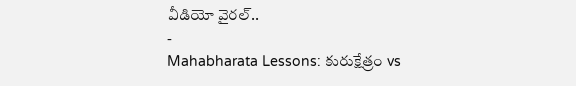వీడియో వైరల్..
-
Mahabharata Lessons: కురుక్షేత్రం vs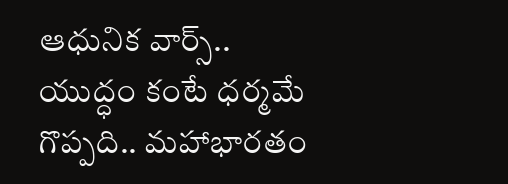ఆధునిక వార్స్.. యుద్ధం కంటే ధర్మమే గొప్పది.. మహాభారతం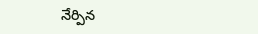నేర్పిన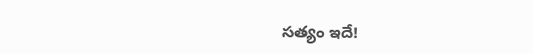సత్యం ఇదే!